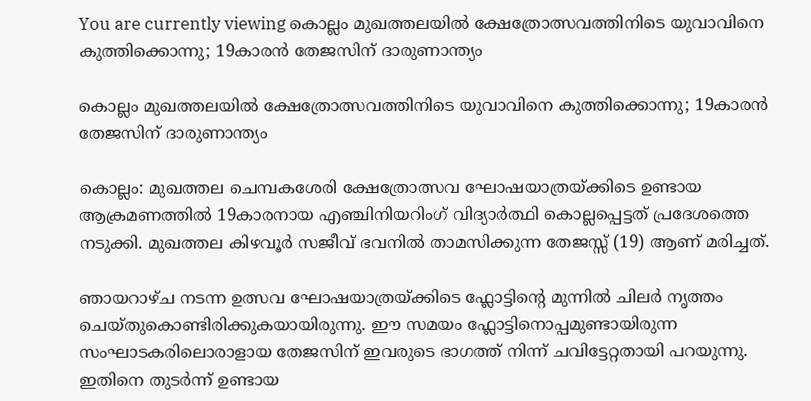You are currently viewing കൊല്ലം മുഖത്തലയിൽ ക്ഷേത്രോത്സവത്തിനിടെ യുവാവിനെ കുത്തിക്കൊന്നു; 19കാരൻ തേജസിന് ദാരുണാന്ത്യം

കൊല്ലം മുഖത്തലയിൽ ക്ഷേത്രോത്സവത്തിനിടെ യുവാവിനെ കുത്തിക്കൊന്നു; 19കാരൻ തേജസിന് ദാരുണാന്ത്യം

കൊല്ലം: മുഖത്തല ചെമ്പകശേരി ക്ഷേത്രോത്സവ ഘോഷയാത്രയ്ക്കിടെ ഉണ്ടായ ആക്രമണത്തിൽ 19കാരനായ എഞ്ചിനിയറിംഗ് വിദ്യാർത്ഥി കൊല്ലപ്പെട്ടത് പ്രദേശത്തെ നടുക്കി. മുഖത്തല കിഴവൂർ സജീവ് ഭവനിൽ താമസിക്കുന്ന തേജസ്സ് (19) ആണ് മരിച്ചത്.

ഞായറാഴ്ച നടന്ന ഉത്സവ ഘോഷയാത്രയ്ക്കിടെ ഫ്ലോട്ടിന്റെ മുന്നിൽ ചിലർ നൃത്തം ചെയ്തുകൊണ്ടിരിക്കുകയായിരുന്നു. ഈ സമയം ഫ്ലോട്ടിനൊപ്പമുണ്ടായിരുന്ന സംഘാടകരിലൊരാളായ തേജസിന് ഇവരുടെ ഭാഗത്ത് നിന്ന് ചവിട്ടേറ്റതായി പറയുന്നു. ഇതിനെ തുടർന്ന് ഉണ്ടായ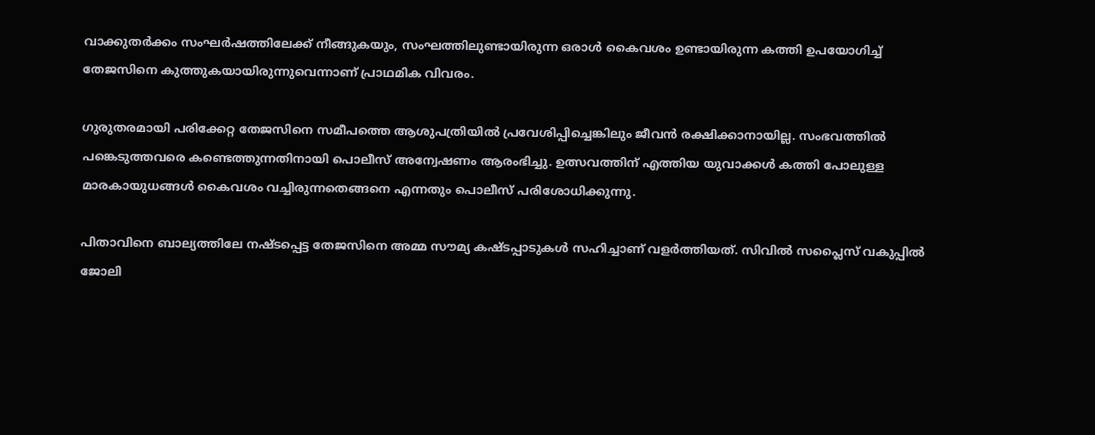വാക്കുതർക്കം സംഘർഷത്തിലേക്ക് നീങ്ങുകയും, സംഘത്തിലുണ്ടായിരുന്ന ഒരാൾ കൈവശം ഉണ്ടായിരുന്ന കത്തി ഉപയോഗിച്ച് തേജസിനെ കുത്തുകയായിരുന്നുവെന്നാണ് പ്രാഥമിക വിവരം.

ഗുരുതരമായി പരിക്കേറ്റ തേജസിനെ സമീപത്തെ ആശുപത്രിയിൽ പ്രവേശിപ്പിച്ചെങ്കിലും ജീവൻ രക്ഷിക്കാനായില്ല. സംഭവത്തിൽ പങ്കെടുത്തവരെ കണ്ടെത്തുന്നതിനായി പൊലീസ് അന്വേഷണം ആരംഭിച്ചു. ഉത്സവത്തിന് എത്തിയ യുവാക്കൾ കത്തി പോലുള്ള മാരകായുധങ്ങൾ കൈവശം വച്ചിരുന്നതെങ്ങനെ എന്നതും പൊലീസ് പരിശോധിക്കുന്നു.

പിതാവിനെ ബാല്യത്തിലേ നഷ്ടപ്പെട്ട തേജസിനെ അമ്മ സൗമ്യ കഷ്ടപ്പാടുകൾ സഹിച്ചാണ് വളർത്തിയത്. സിവിൽ സപ്ലൈസ് വകുപ്പിൽ ജോലി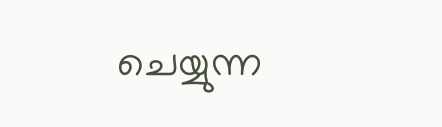ചെയ്യുന്ന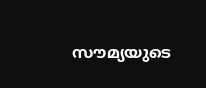സൗമ്യയുടെ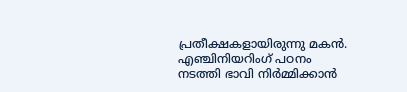പ്രതീക്ഷകളായിരുന്നു മകൻ. എഞ്ചിനിയറിംഗ് പഠനം നടത്തി ഭാവി നിർമ്മിക്കാൻ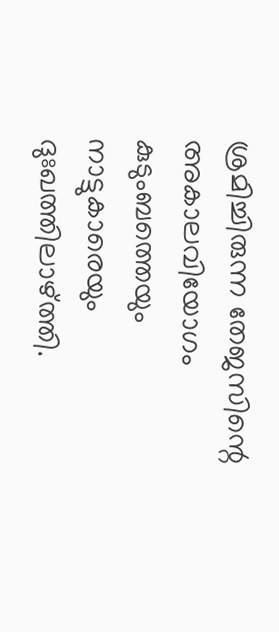ശ്രമിച്ചിരുന്ന തേജസിന്റെ അകാലവിയോഗം കുടുംബത്തെയും നാട്ടുകാരെയും ദുഃഖത്തിലാഴ്ത്തി.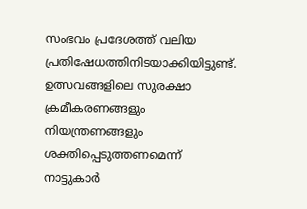സംഭവം പ്രദേശത്ത് വലിയ പ്രതിഷേധത്തിനിടയാക്കിയിട്ടുണ്ട്. ഉത്സവങ്ങളിലെ സുരക്ഷാ ക്രമീകരണങ്ങളും നിയന്ത്രണങ്ങളും ശക്തിപ്പെടുത്തണമെന്ന് നാട്ടുകാർ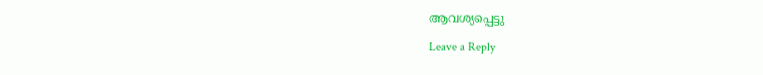ആവശ്യപ്പെട്ടു

Leave a Reply